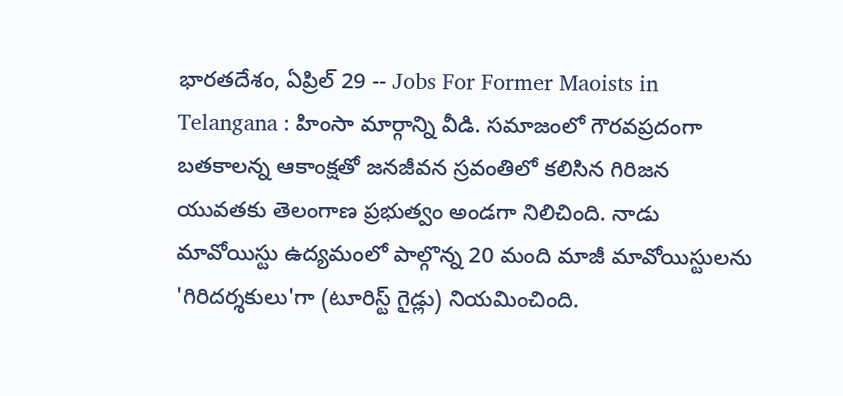భారతదేశం, ఏప్రిల్ 29 -- Jobs For Former Maoists in Telangana : హింసా మార్గాన్ని వీడి. సమాజంలో గౌరవప్రదంగా బతకాలన్న ఆకాంక్షతో జనజీవన స్రవంతిలో కలిసిన గిరిజన యువతకు తెలంగాణ ప్రభుత్వం అండగా నిలిచింది. నాడు మావోయిస్టు ఉద్యమంలో పాల్గొన్న 20 మంది మాజీ మావోయిస్టులను 'గిరిదర్శకులు'గా (టూరిస్ట్ గైడ్లు) నియమించింది.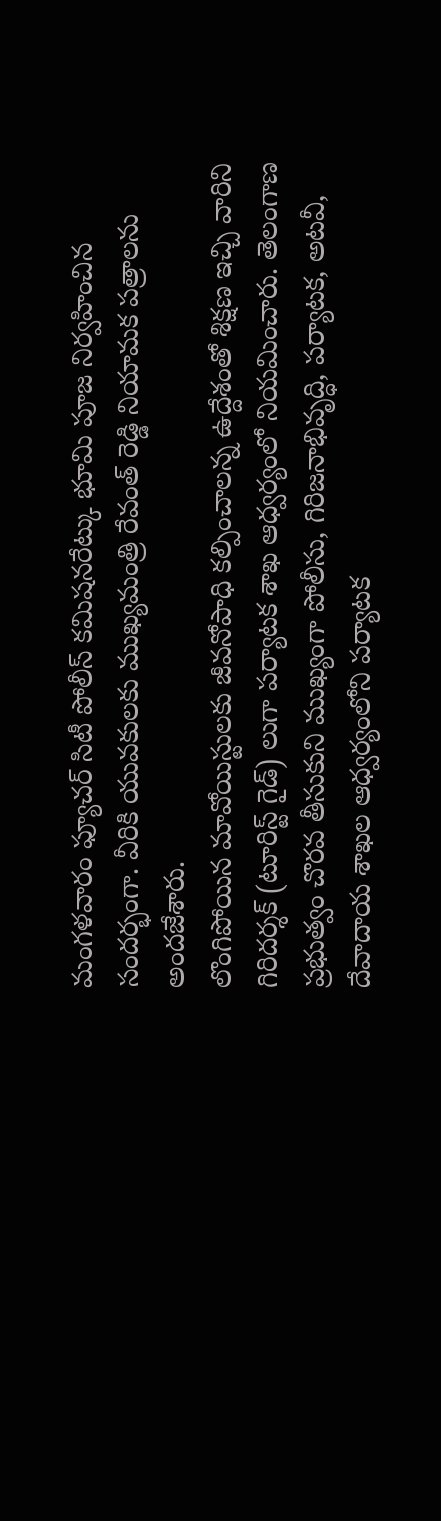మంగళవారం ఫ్యూచర్ సిటీ పోలీస్ కమిషనరేట్కు భూమి పూజ నిర్వహించిన సందర్భంగా. వీరికి యువకులకు ముఖ్యమంత్రి రేవంత్ రెడ్డి నియామక పత్రాలను అందజేశారు.
లొంగిపోయిన మావోయిస్టులకు జీవనోపాధి కల్పించాలన్న ఉద్దేశంతో శిక్షణ ఇచ్చి వారిని గిరిదర్శక్ (టూరిస్ట్ గైడ్) లుగా పర్యాటక శాఖ ఆధ్వర్యంలో నియమించారు. తెలంగాణ ప్రభుత్వం చొరవ తీసుకుని ముఖ్యంగా పోలీసు, గిరిజనాభివృద్ధి, పర్యాటక, అటవీ, దేవాదాయ శాఖల ఆధ్వర్యంలోని పర్యాటక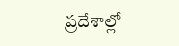ప్రదేశాల్లో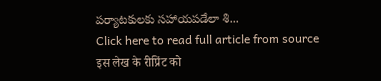పర్యాటకులకు సహాయపడేలా శి...
Click here to read full article from source
इस लेख के रीप्रिंट को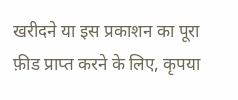खरीदने या इस प्रकाशन का पूरा फ़ीड प्राप्त करने के लिए, कृपया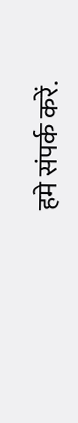हमे संपर्क करें.